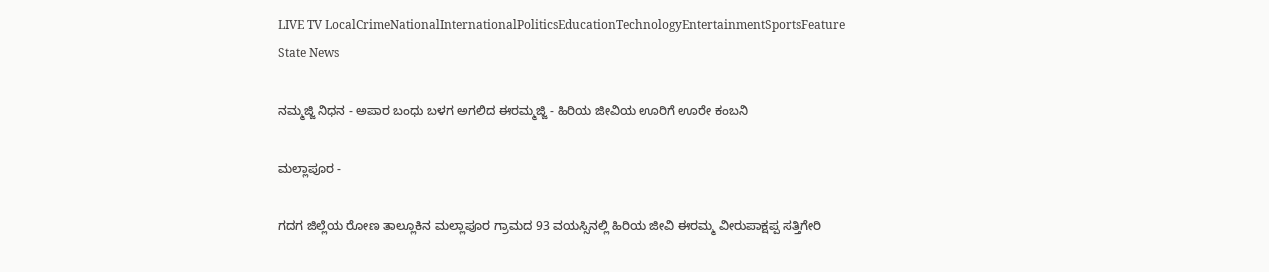LIVE TV LocalCrimeNationalInternationalPoliticsEducationTechnologyEntertainmentSportsFeature
State News

ನಮ್ಮಜ್ಜಿ ನಿಧನ - ಅಪಾರ ಬಂಧು ಬಳಗ ಅಗಲಿದ ಈರಮ್ಮಜ್ಜಿ - ಹಿರಿಯ ಜೀವಿಯ ಊರಿಗೆ ಊರೇ ಕಂಬನಿ

ಮಲ್ಲಾಪೂರ -

ಗದಗ ಜಿಲ್ಲೆಯ ರೋಣ ತಾಲ್ಲೂಕಿನ ಮಲ್ಲಾಪೂರ ಗ್ರಾಮದ 93 ವಯಸ್ಸಿನಲ್ಲಿ ಹಿರಿಯ ಜೀವಿ ಈರಮ್ಮ ವೀರುಪಾಕ್ಷಪ್ಪ ಸತ್ತಿಗೇರಿ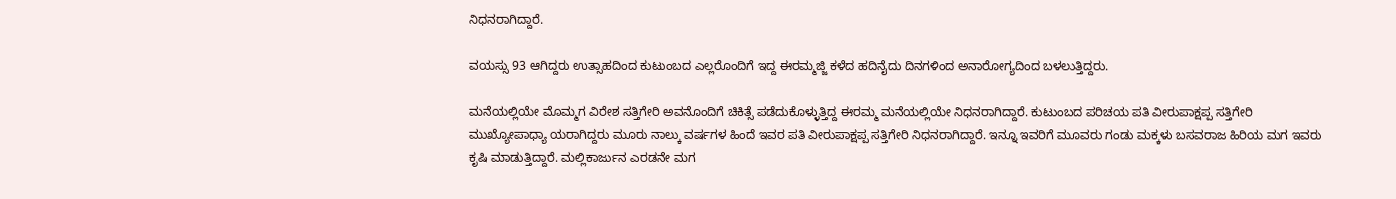ನಿಧನರಾಗಿದ್ದಾರೆ‌.

ವಯಸ್ಸು 93 ಆಗಿದ್ದರು ಉತ್ಸಾಹದಿಂದ ಕುಟುಂಬದ ಎಲ್ಲರೊಂದಿಗೆ ಇದ್ದ ಈರಮ್ಮಜ್ಜಿ ಕಳೆದ ಹದಿನೈದು ದಿನಗಳಿಂದ ಅನಾರೋಗ್ಯದಿಂದ ಬಳಲುತ್ತಿದ್ದರು.

ಮನೆಯಲ್ಲಿಯೇ ಮೊಮ್ಮಗ ವಿರೇಶ ಸತ್ತಿಗೇರಿ ಅವನೊಂದಿಗೆ ಚಿಕಿತ್ಸೆ ಪಡೆದುಕೊಳ್ಳುತ್ತಿದ್ದ ಈರಮ್ಮ ಮನೆಯಲ್ಲಿಯೇ ನಿಧನರಾಗಿದ್ದಾರೆ‌. ಕುಟುಂಬದ ಪರಿಚಯ ಪತಿ ವೀರುಪಾಕ್ಷಪ್ಪ ಸತ್ತಿಗೇರಿ ಮುಖ್ಯೋಪಾಧ್ಯಾ ಯರಾಗಿದ್ದರು ಮೂರು ನಾಲ್ಕು ವರ್ಷಗಳ ಹಿಂದೆ ಇವರ ಪತಿ ವೀರುಪಾಕ್ಷಪ್ಪ ಸತ್ತಿಗೇರಿ ನಿಧನರಾಗಿದ್ದಾರೆ‌‌. ಇನ್ನೂ ಇವರಿಗೆ ಮೂವರು ಗಂಡು ಮಕ್ಕಳು ಬಸವರಾಜ ಹಿರಿಯ ಮಗ ಇವರು ಕೃಷಿ ಮಾಡುತ್ತಿದ್ದಾರೆ‌. ಮಲ್ಲಿಕಾರ್ಜುನ ಎರಡನೇ ಮಗ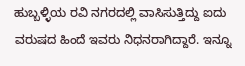ಹುಬ್ಬಳ್ಳಿಯ ರವಿ ನಗರದಲ್ಲಿ ವಾಸಿಸುತ್ತಿದ್ದು ಐದು ವರುಷದ ಹಿಂದೆ ಇವರು ನಿಧನರಾಗಿದ್ದಾರೆ‌‌‌. ಇನ್ನೂ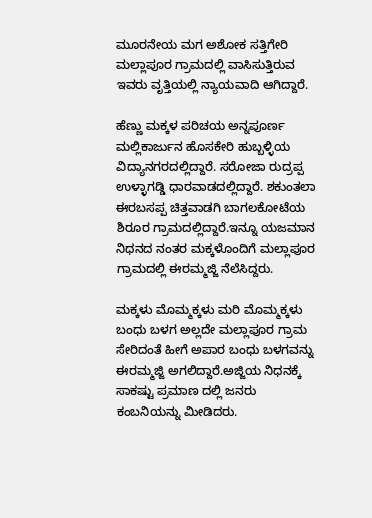ಮೂರನೇಯ ಮಗ ಅಶೋಕ ಸತ್ತಿಗೇರಿ ಮಲ್ಲಾಪೂರ ಗ್ರಾಮದಲ್ಲಿ ವಾಸಿಸುತ್ತಿರುವ ಇವರು ವೃತ್ತಿಯಲ್ಲಿ ನ್ಯಾಯವಾದಿ ಆಗಿದ್ದಾರೆ.

ಹೆಣ್ಣು ಮಕ್ಕಳ ಪರಿಚಯ ಅನ್ನಪೂರ್ಣ ಮಲ್ಲಿಕಾರ್ಜುನ ಹೊಸಕೇರಿ ಹುಬ್ಬಳ್ಳಿಯ ವಿದ್ಯಾನಗರದಲ್ಲಿದ್ದಾರೆ. ಸರೋಜಾ ರುದ್ರಪ್ಪ ಉಳ್ಳಾಗಡ್ಡಿ ಧಾರವಾಡದಲ್ಲಿದ್ದಾರೆ. ಶಕುಂತಲಾ ಈರಬಸಪ್ಪ ಚಿತ್ತವಾಡಗಿ ಬಾಗಲಕೋಟೆಯ ಶಿರೂರ ಗ್ರಾಮದಲ್ಲಿದ್ದಾರೆ.ಇನ್ನೂ ಯಜಮಾನ ನಿಧನದ ನಂತರ ಮಕ್ಕಳೊಂದಿಗೆ ಮಲ್ಲಾಪೂರ ಗ್ರಾಮದಲ್ಲಿ ಈರಮ್ಮಜ್ಜಿ ನೆಲೆಸಿದ್ದರು‌.

ಮಕ್ಕಳು ಮೊಮ್ಮಕ್ಕಳು ಮರಿ ಮೊಮ್ಮಕ್ಕಳು ಬಂಧು ಬಳಗ ಅಲ್ಲದೇ ಮಲ್ಲಾಪೂರ ಗ್ರಾಮ ಸೇರಿದಂತೆ ಹೀಗೆ ಅಪಾರ ಬಂಧು ಬಳಗವನ್ನು ಈರಮ್ಮಜ್ಜಿ ಅಗಲಿದ್ದಾರೆ‌‌.ಅಜ್ಜಿಯ ನಿಧನಕ್ಕೆ ಸಾಕಷ್ಟು ಪ್ರಮಾಣ ದಲ್ಲಿ ಜನರು ಕಂಬನಿಯನ್ನು ಮೀಡಿದರು.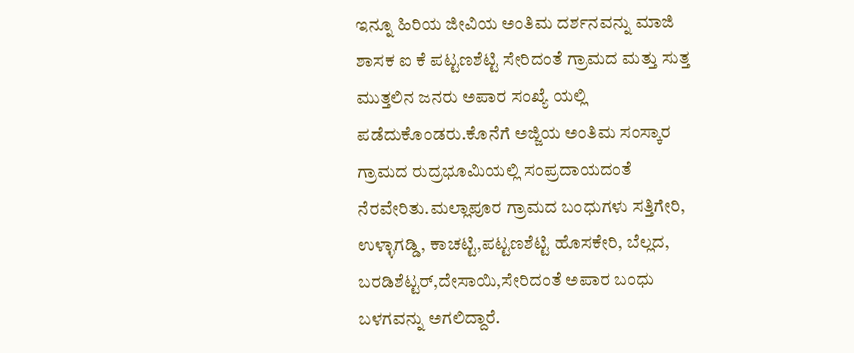ಇನ್ನೂ ಹಿರಿಯ ಜೀವಿಯ ಅಂತಿಮ ದರ್ಶನವನ್ನು ಮಾಜಿ ಶಾಸಕ ಐ ಕೆ ಪಟ್ಟಣಶೆಟ್ಟಿ ಸೇರಿದಂತೆ ಗ್ರಾಮದ ಮತ್ತು ಸುತ್ತ ಮುತ್ತಲಿನ ಜನರು ಅಪಾರ ಸಂಖ್ಯೆ ಯಲ್ಲಿ ಪಡೆದುಕೊಂಡರು.ಕೊನೆಗೆ ಅಜ್ಜಿಯ ಅಂತಿಮ ಸಂಸ್ಕಾರ ಗ್ರಾಮದ ರುದ್ರಭೂಮಿಯಲ್ಲಿ ಸಂಪ್ರದಾಯದಂತೆ ನೆರವೇರಿತು.ಮಲ್ಲಾಪೂರ ಗ್ರಾಮದ ಬಂಧುಗಳು ಸತ್ತಿಗೇರಿ, ಉಳ್ಳಾಗಡ್ಡಿ, ಕಾಚಟ್ಟಿ,ಪಟ್ಟಣಶೆಟ್ಟಿ ಹೊಸಕೇರಿ, ಬೆಲ್ಲದ, ಬರಡಿಶೆಟ್ಟರ್,ದೇಸಾಯಿ,ಸೇರಿದಂತೆ ಅಪಾರ ಬಂಧು ಬಳಗವನ್ನು ಅಗಲಿದ್ದಾರೆ‌.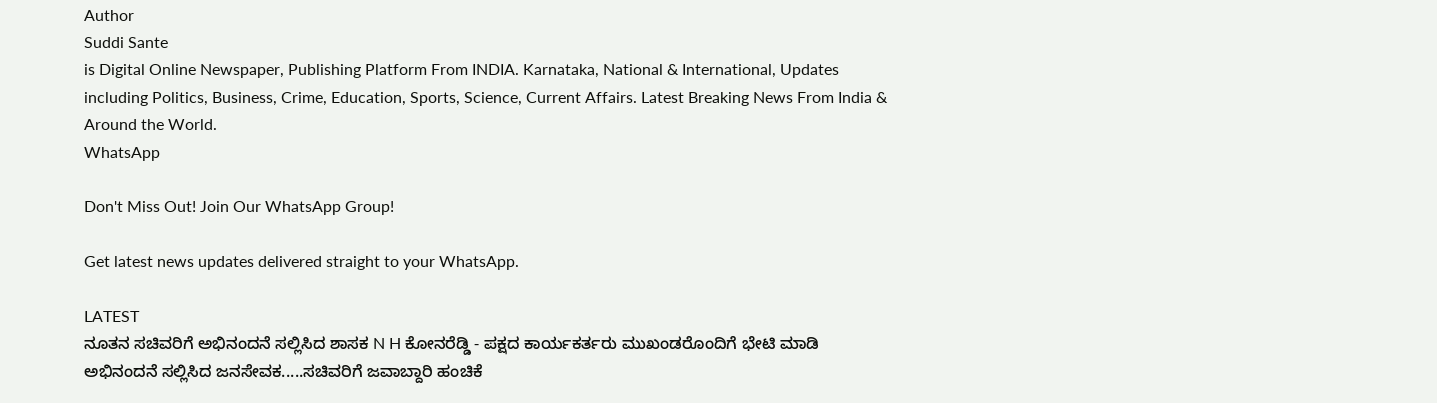Author
Suddi Sante
is Digital Online Newspaper, Publishing Platform From INDIA. Karnataka, National & International, Updates including Politics, Business, Crime, Education, Sports, Science, Current Affairs. Latest Breaking News From India & Around the World.
WhatsApp

Don't Miss Out! Join Our WhatsApp Group!

Get latest news updates delivered straight to your WhatsApp.

LATEST
ನೂತನ ಸಚಿವರಿಗೆ ಅಭಿನಂದನೆ ಸಲ್ಲಿಸಿದ ಶಾಸಕ N H ಕೋನರೆಡ್ಡಿ - ಪಕ್ಷದ ಕಾರ್ಯಕರ್ತರು ಮುಖಂಡರೊಂದಿಗೆ ಭೇಟಿ ಮಾಡಿ ಅಭಿನಂದನೆ ಸಲ್ಲಿಸಿದ ಜನಸೇವಕ.....ಸಚಿವರಿಗೆ ಜವಾಬ್ದಾರಿ ಹಂಚಿಕೆ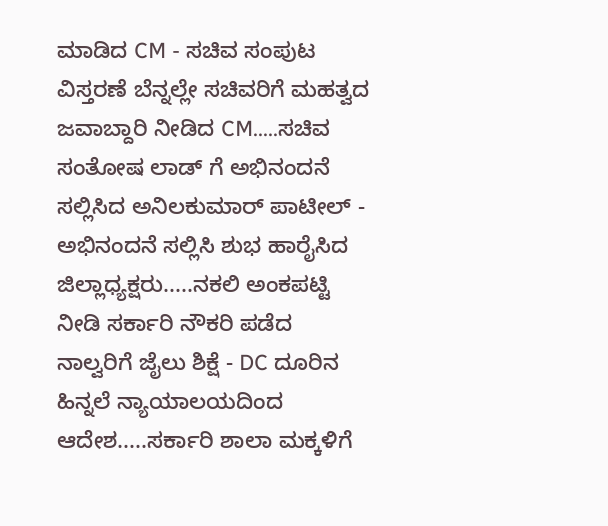ಮಾಡಿದ CM - ಸಚಿವ ಸಂಪುಟ ವಿಸ್ತರಣೆ ಬೆನ್ನಲ್ಲೇ ಸಚಿವರಿಗೆ ಮಹತ್ವದ ಜವಾಬ್ದಾರಿ ನೀಡಿದ CM.....ಸಚಿವ ಸಂತೋಷ ಲಾಡ್ ಗೆ ಅಭಿನಂದನೆ ಸಲ್ಲಿಸಿದ ಅನಿಲಕುಮಾರ್ ಪಾಟೀಲ್ - ಅಭಿನಂದನೆ ಸಲ್ಲಿಸಿ ಶುಭ ಹಾರೈಸಿದ ಜಿಲ್ಲಾಧ್ಯಕ್ಷರು.....ನಕಲಿ ಅಂಕಪಟ್ಟಿ ನೀಡಿ ಸರ್ಕಾರಿ ನೌಕರಿ ಪಡೆದ ನಾಲ್ವರಿಗೆ ಜೈಲು ಶಿಕ್ಷೆ - DC ದೂರಿನ ಹಿನ್ನಲೆ ನ್ಯಾಯಾಲಯದಿಂದ ಆದೇಶ.....ಸರ್ಕಾರಿ ಶಾಲಾ ಮಕ್ಕಳಿಗೆ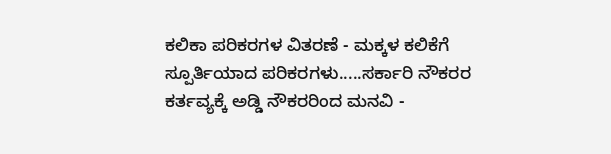ಕಲಿಕಾ ಪರಿಕರಗಳ ವಿತರಣೆ - ಮಕ್ಕಳ ಕಲಿಕೆಗೆ ಸ್ಪೂರ್ತಿಯಾದ ಪರಿಕರಗಳು.....ಸರ್ಕಾರಿ ನೌಕರರ ಕರ್ತವ್ಯಕ್ಕೆ ಅಡ್ಡಿ ನೌಕರರಿಂದ ಮನವಿ -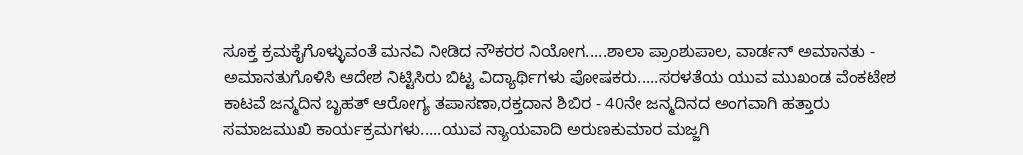ಸೂಕ್ತ ಕ್ರಮಕೈಗೊಳ್ಳುವಂತೆ ಮನವಿ ನೀಡಿದ ನೌಕರರ ನಿಯೋಗ.....ಶಾಲಾ ಪ್ರಾಂಶುಪಾಲ, ವಾರ್ಡನ್ ಅಮಾನತು - ಅಮಾನತುಗೊಳಿಸಿ ಆದೇಶ ನಿಟ್ಟಿಸಿರು ಬಿಟ್ಟ ವಿದ್ಯಾರ್ಥಿಗಳು ಪೋಷಕರು.....ಸರಳತೆಯ ಯುವ ಮುಖಂಡ ವೆಂಕಟೇಶ ಕಾಟವೆ ಜನ್ಮದಿನ ಬೃಹತ್ ಆರೋಗ್ಯ ತಪಾಸಣಾ,ರಕ್ತದಾನ ಶಿಬಿರ - 40ನೇ ಜನ್ಮದಿನದ ಅಂಗವಾಗಿ ಹತ್ತಾರು ಸಮಾಜಮುಖಿ ಕಾರ್ಯಕ್ರಮಗಳು.....ಯುವ ನ್ಯಾಯವಾದಿ ಅರುಣಕುಮಾರ ಮಜ್ಜಗಿ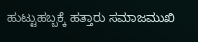ಹುಟ್ಟುಹಬ್ಬಕ್ಕೆ ಹತ್ತಾರು ಸಮಾಜಮುಖಿ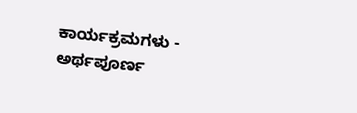ಕಾರ್ಯಕ್ರಮಗಳು - ಅರ್ಥಪೂರ್ಣ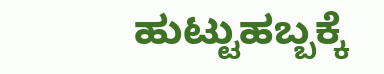ಹುಟ್ಟುಹಬ್ಬಕ್ಕೆ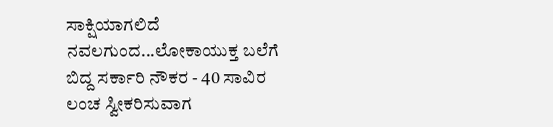ಸಾಕ್ಷಿಯಾಗಲಿದೆ ನವಲಗುಂದ...ಲೋಕಾಯುಕ್ತ ಬಲೆಗೆ ಬಿದ್ದ ಸರ್ಕಾರಿ ನೌಕರ - 40 ಸಾವಿರ ಲಂಚ ಸ್ವೀಕರಿಸುವಾಗ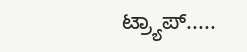ಟ್ರ್ಯಾಪ್.....